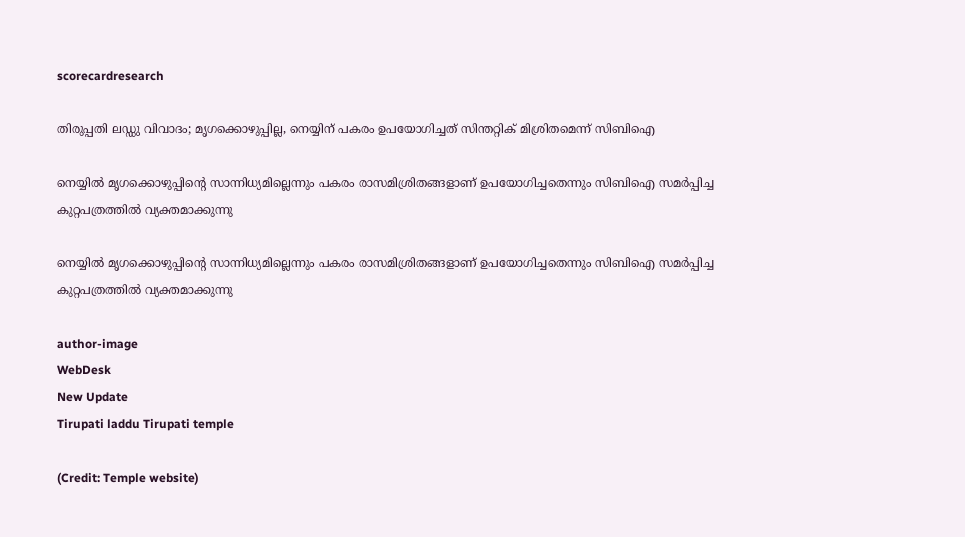scorecardresearch

തിരുപ്പതി ലഡ്ഡു വിവാദം; മൃഗക്കൊഴുപ്പില്ല, നെയ്യിന് പകരം ഉപയോഗിച്ചത് സിന്തറ്റിക് മിശ്രിതമെന്ന് സിബിഐ

നെയ്യിൽ മൃഗക്കൊഴുപ്പിന്റെ സാന്നിധ്യമില്ലെന്നും പകരം രാസമിശ്രിതങ്ങളാണ് ഉപയോഗിച്ചതെന്നും സിബിഐ സമർപ്പിച്ച കുറ്റപത്രത്തിൽ വ്യക്തമാക്കുന്നു

നെയ്യിൽ മൃഗക്കൊഴുപ്പിന്റെ സാന്നിധ്യമില്ലെന്നും പകരം രാസമിശ്രിതങ്ങളാണ് ഉപയോഗിച്ചതെന്നും സിബിഐ സമർപ്പിച്ച കുറ്റപത്രത്തിൽ വ്യക്തമാക്കുന്നു

author-image
WebDesk
New Update
Tirupati laddu Tirupati temple

(Credit: Temple website)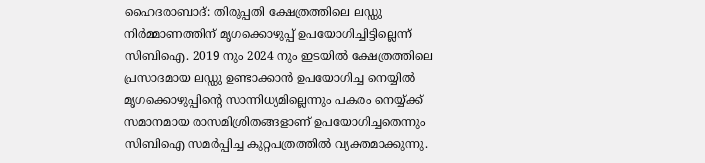ഹൈദരാബാദ്: തിരുപ്പതി ക്ഷേത്രത്തിലെ ലഡ്ഡു നിർമ്മാണത്തിന് മൃഗക്കൊഴുപ്പ് ഉപയോഗിച്ചിട്ടില്ലെന്ന് സിബിഐ. 2019 നും 2024 നും ഇടയിൽ ക്ഷേത്രത്തിലെ പ്രസാദമായ ലഡ്ഡു ഉണ്ടാക്കാൻ ഉപയോഗിച്ച നെയ്യിൽ മൃഗക്കൊഴുപ്പിന്റെ സാന്നിധ്യമില്ലെന്നും പകരം നെയ്യ്ക്ക് സമാനമായ രാസമിശ്രിതങ്ങളാണ് ഉപയോഗിച്ചതെന്നും സിബിഐ സമർപ്പിച്ച കുറ്റപത്രത്തിൽ വ്യക്തമാക്കുന്നു.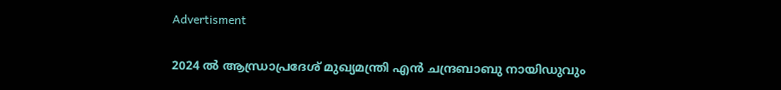Advertisment

2024 ൽ ആന്ധ്രാപ്രദേശ് മുഖ്യമന്ത്രി എൻ ചന്ദ്രബാബു നായിഡുവും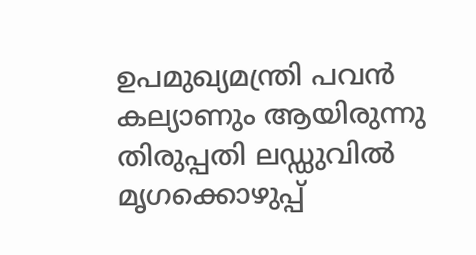ഉപമുഖ്യമന്ത്രി പവൻ കല്യാണും ആയിരുന്നു തിരുപ്പതി ലഡ്ഡുവിൽ മൃഗക്കൊഴുപ്പ്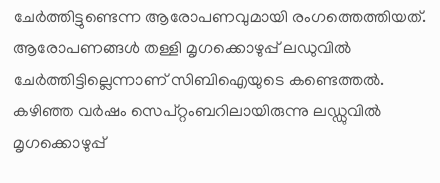ചേർത്തിട്ടുണ്ടെന്ന ആരോപണവുമായി രംഗത്തെത്തിയത്. ആരോപണങ്ങൾ തള്ളി മൃഗക്കൊഴുപ്പ് ലഡുവിൽ ചേർത്തിട്ടില്ലെന്നാണ് സിബിഐയുടെ കണ്ടെത്തൽ. കഴിഞ്ഞ വർഷം സെപ്റ്റംബറിലായിരുന്നു ലഡ്ഡുവിൽ മൃഗക്കൊഴുപ്പ്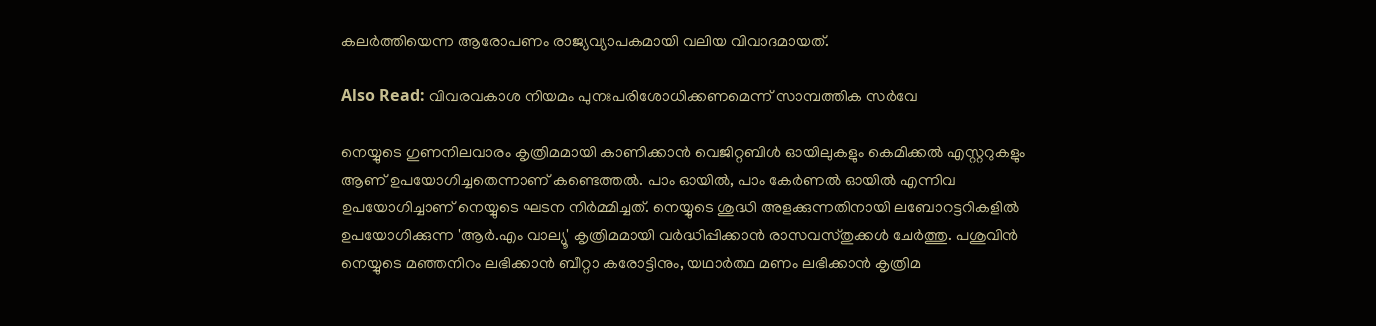കലർത്തിയെന്ന ആരോപണം രാജ്യവ്യാപകമായി വലിയ വിവാദമായത്.

Also Read: വിവരവകാശ നിയമം പുനഃപരിശോധിക്കണമെന്ന് സാമ്പത്തിക സർവേ

നെയ്യുടെ ഗുണനിലവാരം കൃത്രിമമായി കാണിക്കാൻ വെജിറ്റബിൾ ഓയിലുകളും കെമിക്കൽ എസ്റ്ററുകളും ആണ് ഉപയോഗിച്ചതെന്നാണ് കണ്ടെത്തൽ. പാം ഓയിൽ, പാം കേർണൽ ഓയിൽ എന്നിവ ഉപയോഗിച്ചാണ് നെയ്യുടെ ഘടന നിർമ്മിച്ചത്. നെയ്യുടെ ശുദ്ധി അളക്കുന്നതിനായി ലബോറട്ടറികളിൽ ഉപയോഗിക്കുന്ന 'ആർ.എം വാല്യൂ' കൃത്രിമമായി വർദ്ധിപ്പിക്കാൻ രാസവസ്തുക്കൾ ചേർത്തു. പശുവിൻ നെയ്യുടെ മഞ്ഞനിറം ലഭിക്കാൻ ബീറ്റാ കരോട്ടിനും, യഥാർത്ഥ മണം ലഭിക്കാൻ കൃത്രിമ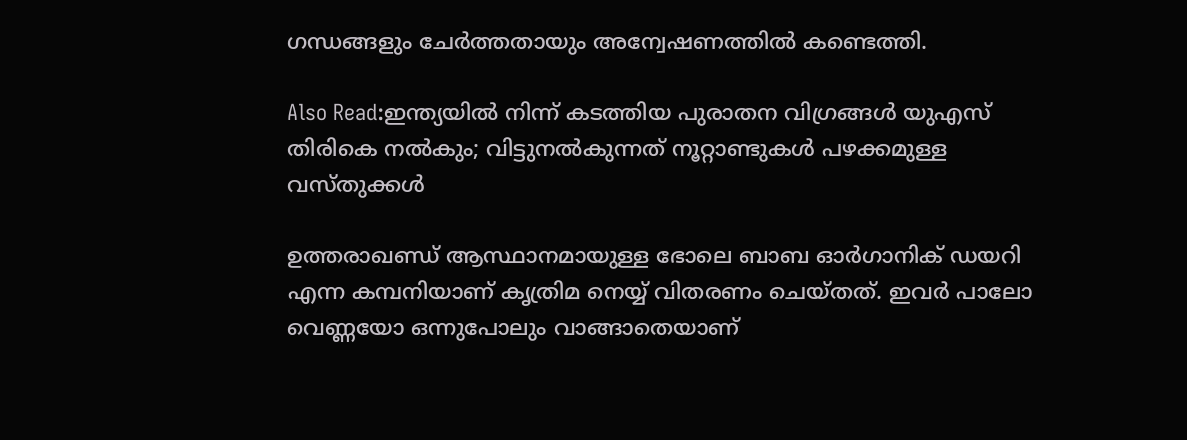ഗന്ധങ്ങളും ചേർത്തതായും അന്വേഷണത്തിൽ കണ്ടെത്തി.

Also Read:ഇന്ത്യയിൽ നിന്ന് കടത്തിയ പുരാതന വിഗ്രങ്ങൾ യുഎസ് തിരികെ നൽകും; വിട്ടുനൽകുന്നത് നൂറ്റാണ്ടുകൾ പഴക്കമുള്ള വസ്തുക്കൾ

ഉത്തരാഖണ്ഡ് ആസ്ഥാനമായുള്ള ഭോലെ ബാബ ഓർഗാനിക് ഡയറി എന്ന കമ്പനിയാണ് കൃത്രിമ നെയ്യ് വിതരണം ചെയ്തത്. ഇവർ പാലോ വെണ്ണയോ ഒന്നുപോലും വാങ്ങാതെയാണ്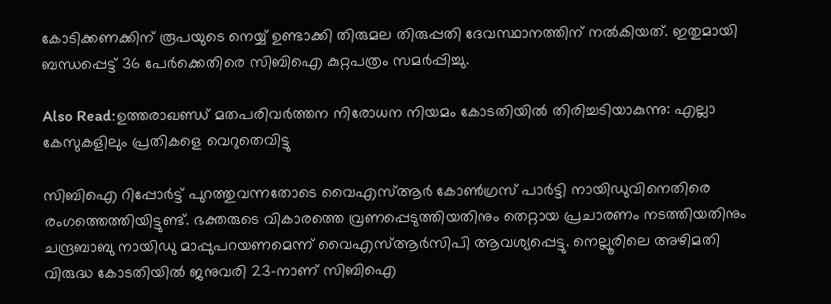കോടിക്കണക്കിന് രൂപയുടെ നെയ്യ് ഉണ്ടാക്കി തിരുമല തിരുപ്പതി ദേവസ്ഥാനത്തിന് നൽകിയത്. ഇതുമായി ബന്ധപ്പെട്ട് 36 പേർക്കെതിരെ സിബിഐ കുറ്റപത്രം സമർപ്പിച്ചു.

Also Read:ഉത്തരാഖണ്ഡ് മതപരിവർത്തന നിരോധന നിയമം കോടതിയിൽ തിരിച്ചടിയാകുന്നു: എല്ലാ കേസുകളിലും പ്രതികളെ വെറുതെവിട്ടു

സിബിഐ റിപ്പോർട്ട് പുറത്തുവന്നതോടെ വൈഎസ്ആർ കോൺഗ്രസ് പാർട്ടി നായിഡുവിനെതിരെ രംഗത്തെത്തിയിട്ടുണ്ട്. ഭക്തരുടെ വികാരത്തെ വ്രണപ്പെടുത്തിയതിനും തെറ്റായ പ്രചാരണം നടത്തിയതിനും ചന്ദ്രബാബു നായിഡു മാപ്പുപറയണമെന്ന് വൈഎസ്ആർസിപി ആവശ്യപ്പെട്ടു. നെല്ലൂരിലെ അഴിമതി വിരുദ്ധ കോടതിയിൽ ജനുവരി 23-നാണ് സിബിഐ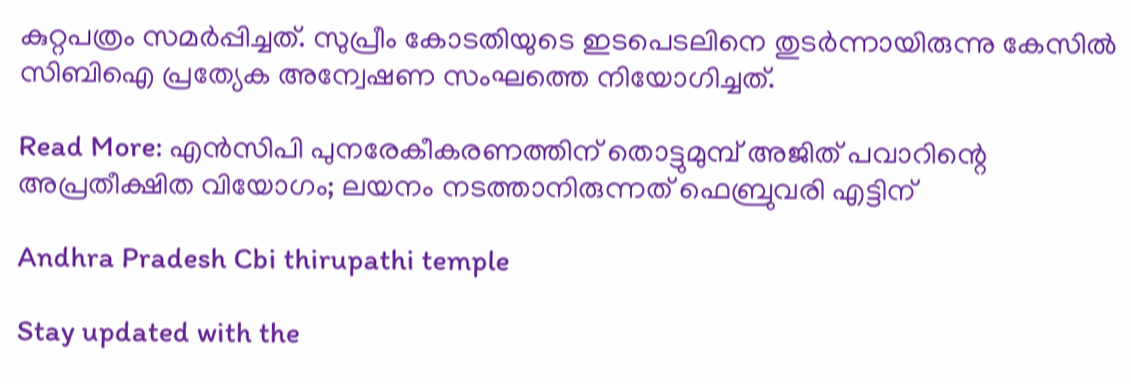കുറ്റപത്രം സമർപ്പിച്ചത്. സുപ്രീം കോടതിയുടെ ഇടപെടലിനെ തുടർന്നായിരുന്നു കേസിൽ സിബിഐ പ്രത്യേക അന്വേഷണ സംഘത്തെ നിയോഗിച്ചത്.

Read More: എൻസിപി പുനരേകീകരണത്തിന് തൊട്ടുമുമ്പ് അജിത് പവാറിന്റെ അപ്രതീക്ഷിത വിയോഗം; ലയനം നടത്താനിരുന്നത് ഫെബ്രുവരി എട്ടിന്

Andhra Pradesh Cbi thirupathi temple

Stay updated with the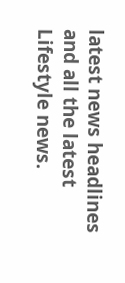latest news headlines and all the latest Lifestyle news.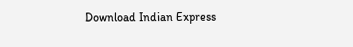Download Indian Express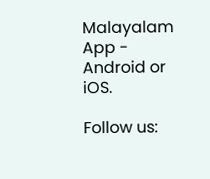Malayalam App - Android or iOS.

Follow us: